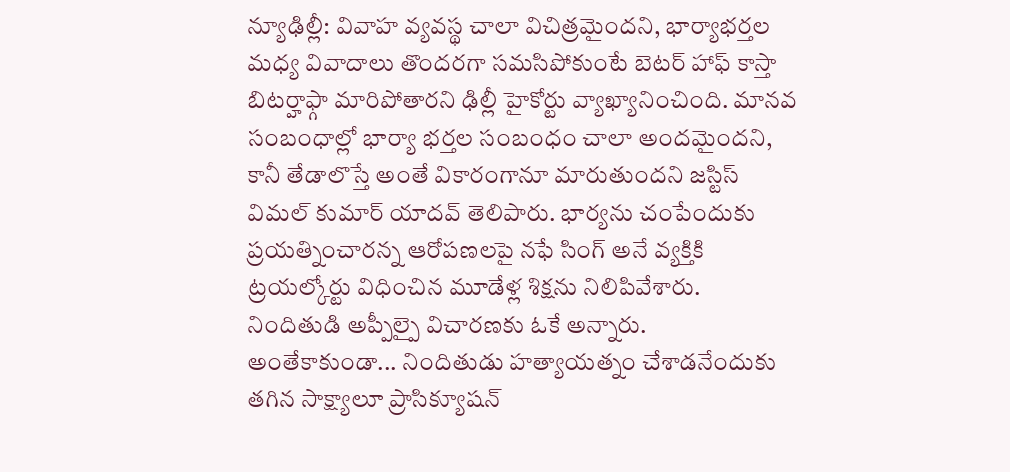న్యూఢిల్లీ: వివాహ వ్యవస్థ చాలా విచిత్రమైందని, భార్యాభర్తల మధ్య వివాదాలు తొందరగా సమసిపోకుంటే బెటర్ హాఫ్ కాస్తా బిటర్హాఫ్గా మారిపోతారని ఢిల్లీ హైకోర్టు వ్యాఖ్యానించింది. మానవ సంబంధాల్లో భార్యా భర్తల సంబంధం చాలా అందమైందని, కానీ తేడాలొస్తే అంతే వికారంగానూ మారుతుందని జస్టిస్ విమల్ కుమార్ యాదవ్ తెలిపారు. భార్యను చంపేందుకు ప్రయత్నించారన్న ఆరోపణలపై నఫే సింగ్ అనే వ్యక్తికి ట్రయల్కోర్టు విధించిన మూడేళ్ల శిక్షను నిలిపివేశారు. నిందితుడి అప్పీల్పై విచారణకు ఓకే అన్నారు.
అంతేకాకుండా... నిందితుడు హత్యాయత్నం చేశాడనేందుకు తగిన సాక్ష్యాలూ ప్రాసిక్యూషన్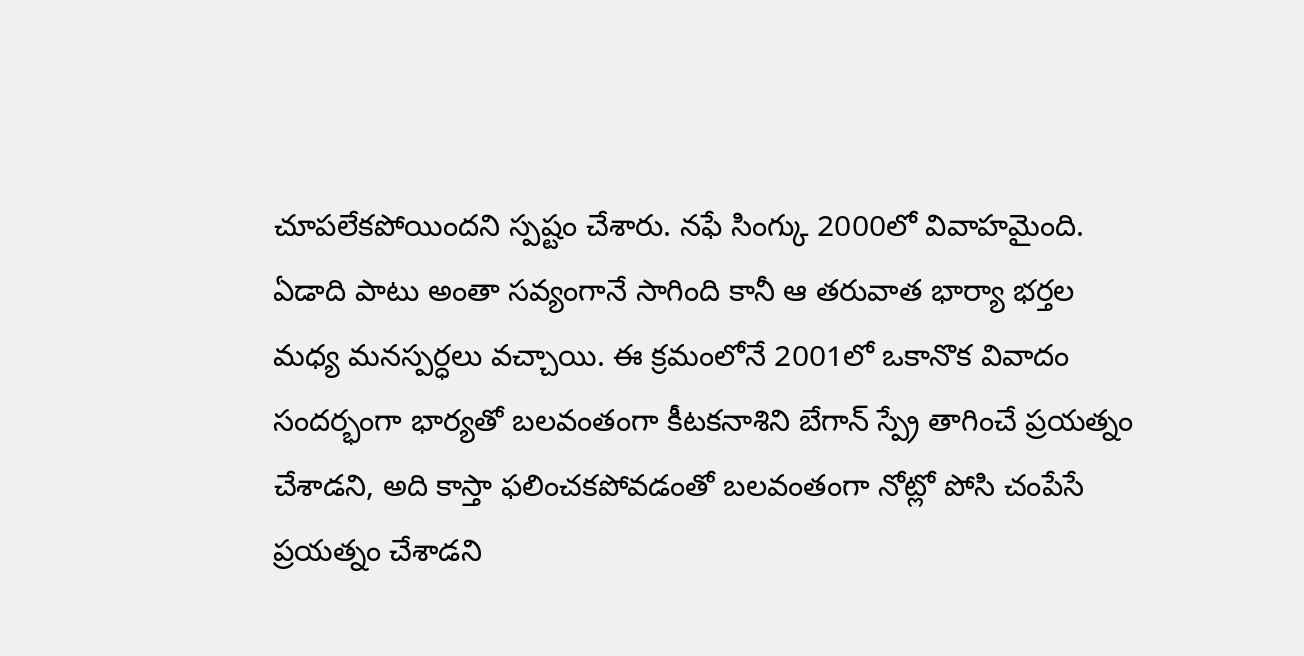చూపలేకపోయిందని స్పష్టం చేశారు. నఫే సింగ్కు 2000లో వివాహమైంది. ఏడాది పాటు అంతా సవ్యంగానే సాగింది కానీ ఆ తరువాత భార్యా భర్తల మధ్య మనస్పర్ధలు వచ్చాయి. ఈ క్రమంలోనే 2001లో ఒకానొక వివాదం సందర్భంగా భార్యతో బలవంతంగా కీటకనాశిని బేగాన్ స్ప్రే తాగించే ప్రయత్నం చేశాడని, అది కాస్తా ఫలించకపోవడంతో బలవంతంగా నోట్లో పోసి చంపేసే ప్రయత్నం చేశాడని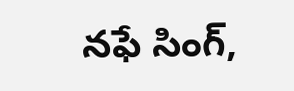నఫే సింగ్,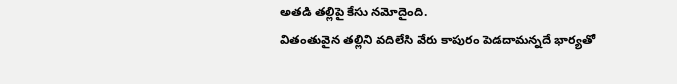అతడి తల్లిపై కేసు నమోదైంది.
వితంతువైన తల్లిని వదిలేసి వేరు కాపురం పెడదామన్నదే భార్యతో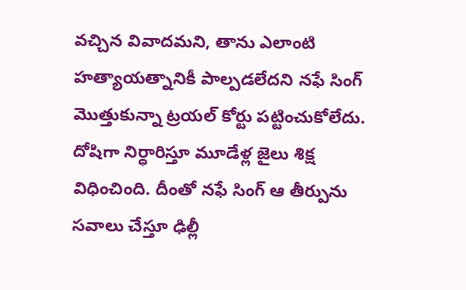వచ్చిన వివాదమని, తాను ఎలాంటి హత్యాయత్నానికీ పాల్పడలేదని నఫే సింగ్ మొత్తుకున్నా ట్రయల్ కోర్టు పట్టించుకోలేదు. దోషిగా నిర్ధారిస్తూ మూడేళ్ల జైలు శిక్ష విధించింది. దీంతో నఫే సింగ్ ఆ తీర్పును సవాలు చేస్తూ ఢిల్లీ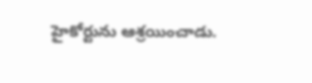హైకోర్టును ఆశ్రయించాడు.